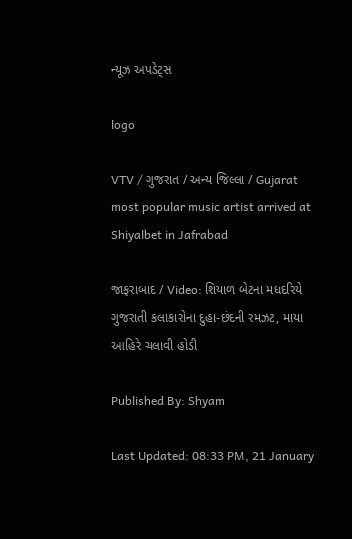ન્યૂઝ અપડેટ્સ

logo

VTV / ગુજરાત / અન્ય જિલ્લા / Gujarat most popular music artist arrived at Shiyalbet in Jafrabad

જાફરાબાદ / Video: શિયાળ બેટના મધદરિયે ગુજરાતી કલાકારોના દુહા-છંદની રમઝટ, માયા આહિરે ચલાવી હોડી

Published By: Shyam

Last Updated: 08:33 PM, 21 January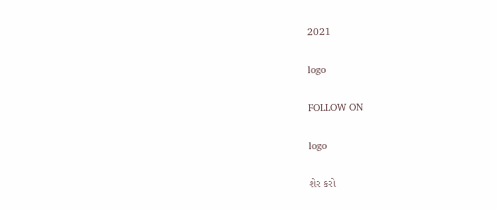2021

logo

FOLLOW ON

logo

શેર કરો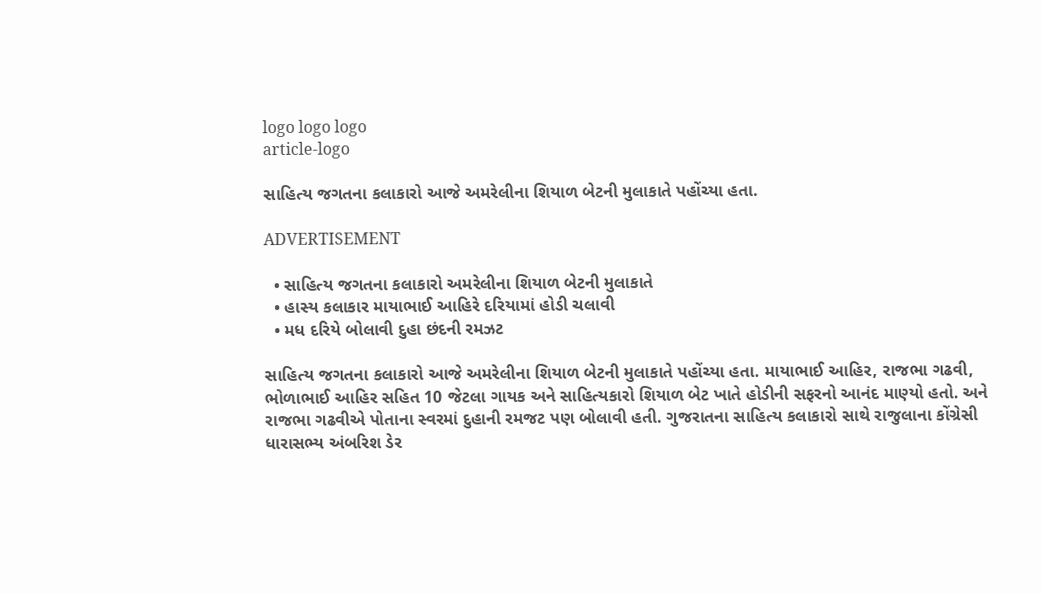logo logo logo
article-logo

સાહિત્ય જગતના કલાકારો આજે અમરેલીના શિયાળ બેટની મુલાકાતે પહોંચ્યા હતા.

ADVERTISEMENT

  • સાહિત્ય જગતના કલાકારો અમરેલીના શિયાળ બેટની મુલાકાતે
  • હાસ્ય કલાકાર માયાભાઈ આહિરે દરિયામાં હોડી ચલાવી
  • મધ દરિયે બોલાવી દુહા છંદની રમઝટ

સાહિત્ય જગતના કલાકારો આજે અમરેલીના શિયાળ બેટની મુલાકાતે પહોંચ્યા હતા. માયાભાઈ આહિર, રાજભા ગઢવી, ભોળાભાઈ આહિર સહિત 10 જેટલા ગાયક અને સાહિત્યકારો શિયાળ બેટ ખાતે હોડીની સફરનો આનંદ માણ્યો હતો. અને રાજભા ગઢવીએ પોતાના સ્વરમાં દુહાની રમજટ પણ બોલાવી હતી. ગુજરાતના સાહિત્ય કલાકારો સાથે રાજુલાના કોંગ્રેસી ધારાસભ્ય અંબરિશ ડેર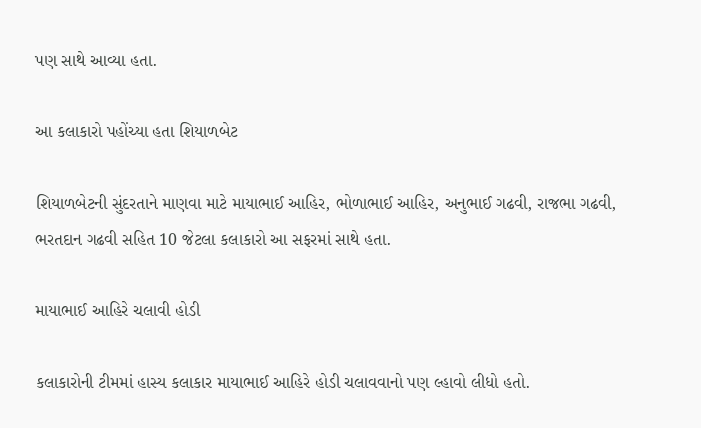પણ સાથે આવ્યા હતા.

આ કલાકારો પહોંચ્યા હતા શિયાળબેટ

શિયાળબેટની સુંદરતાને માણવા માટે માયાભાઈ આહિર, ભોળાભાઈ આહિર, અનુભાઈ ગઢવી, રાજભા ગઢવી, ભરતદાન ગઢવી સહિત 10 જેટલા કલાકારો આ સફરમાં સાથે હતા.

માયાભાઈ આહિરે ચલાવી હોડી

કલાકારોની ટીમમાં હાસ્ય કલાકાર માયાભાઈ આહિરે હોડી ચલાવવાનો પણ લ્હાવો લીધો હતો.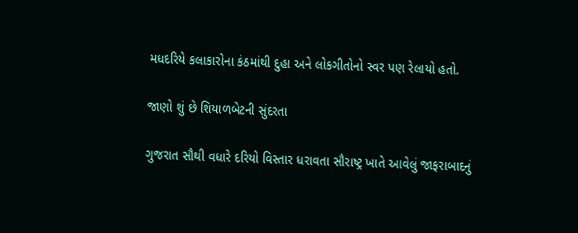મધદરિયે કલાકારોના કંઠમાંથી દુહા અને લોકગીતોનો સ્વર પણ રેલાયો હતો.

જાણો શું છે શિયાળબેટની સુંદરતા

ગુજરાત સૌથી વધારે દરિયો વિસ્તાર ધરાવતા સૌરાષ્ટ્ર ખાતે આવેલું જાફરાબાદનું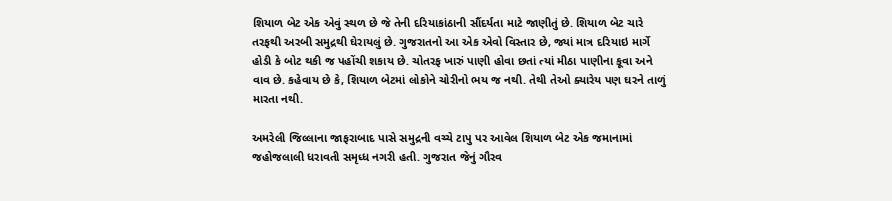શિયાળ બેટ એક એવું સ્થળ છે જે તેની દરિયાકાંઠાની સૌંદર્યતા માટે જાણીતું છે. શિયાળ બેટ ચારે તરફથી અરબી સમુદ્રથી ઘેરાયલું છે. ગુજરાતનો આ એક એવો વિસ્તાર છે, જ્યાં માત્ર દરિયાઇ માર્ગે હોડી કે બોટ થકી જ પહોંચી શકાય છે. ચોતરફ ખારું પાણી હોવા છતાં ત્યાં મીઠા પાણીના કૂવા અને વાવ છે. કહેવાય છે કે, શિયાળ બેટમાં લોકોને ચોરીનો ભય જ નથી. તેથી તેઓ ક્યારેય પણ ઘરને તાળું મારતા નથી.

અમરેલી જિલ્લાના જાફરાબાદ પાસે સમુદ્રની વચ્ચે ટાપુ પર આવેલ શિયાળ બેટ એક જમાનામાં જહોજલાલી ધરાવતી સમૃધ્ધ નગરી હતી. ગુજરાત જેનું ગૌરવ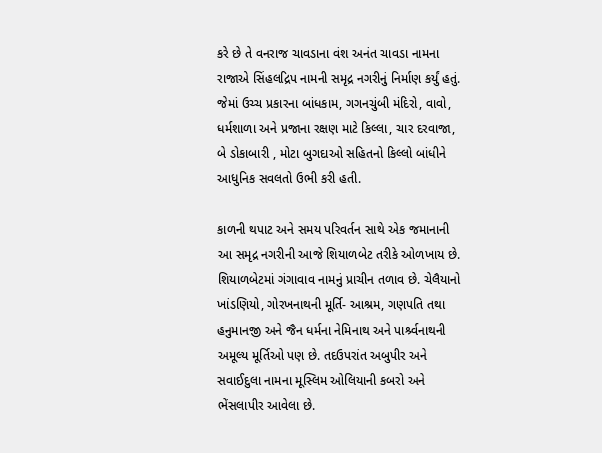કરે છે તે વનરાજ ચાવડાના વંશ અનંત ચાવડા નામના રાજાએ સિંહલદ્રિપ નામની સમૃદ્ર નગરીનું નિર્માણ કર્યું હતું. જેમાં ઉચ્ચ પ્રકારના બાંધકામ, ગગનચુંબી મંદિરો, વાવો, ધર્મશાળા અને પ્રજાના રક્ષણ માટે કિલ્લા, ચાર દરવાજા, બે ડોકાબારી , મોટા બુગદાઓ સહિતનો કિલ્લો બાંધીને આધુનિક સવલતો ઉભી કરી હતી.

કાળની થપાટ અને સમય પરિવર્તન સાથે એક જમાનાની આ સમૃદ્ર નગરીની આજે શિયાળબેટ તરીકે ઓળખાય છે. શિયાળબેટમાં ગંગાવાવ નામનું પ્રાચીન તળાવ છે. ચેલૈયાનો ખાંડણિયો, ગોરખનાથની મૂર્તિ- આશ્રમ, ગણપતિ તથા હનુમાનજી અને જૈન ધર્મના નેમિનાથ અને પાર્શ્ર્વનાથની અમૂલ્ય મૂર્તિઓ પણ છે. તદઉપરાંત અબુપીર અને સવાઈદુલા નામના મૂસ્લિમ ઓલિયાની કબરો અને ભેંસલાપીર આવેલા છે.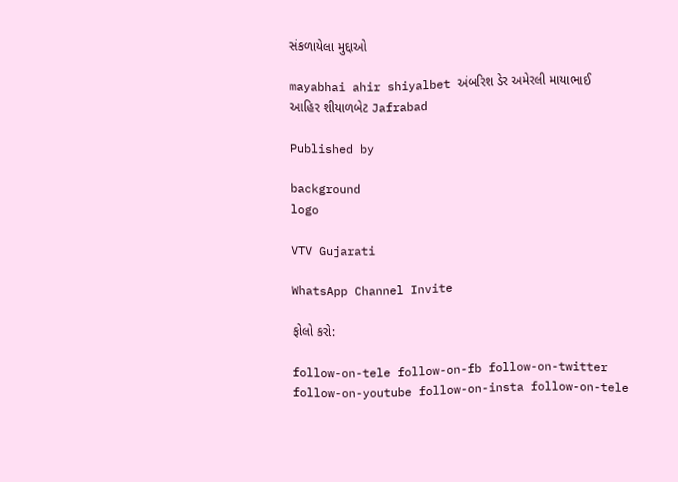સંકળાયેલા મુદ્દાઓ

mayabhai ahir shiyalbet અંબરિશ ડેર અમેરલી માયાભાઈ આહિર શીયાળબેટ Jafrabad

Published by

background
logo

VTV Gujarati

WhatsApp Channel Invite

ફોલો કરો:

follow-on-tele follow-on-fb follow-on-twitter follow-on-youtube follow-on-insta follow-on-tele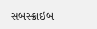સબસ્ક્રાઇબ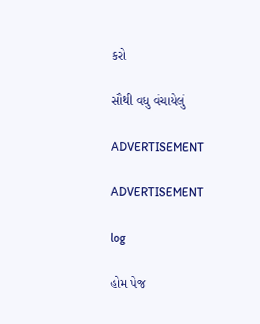કરો

સૌથી વધુ વંચાયેલું

ADVERTISEMENT

ADVERTISEMENT

log

હોમ પેજ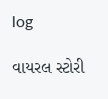log

વાયરલ સ્ટોરી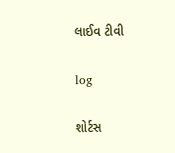લાઈવ ટીવી

log

શોર્ટસ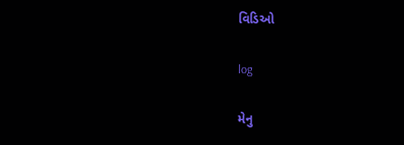વિડિઓ

log

મેનુ